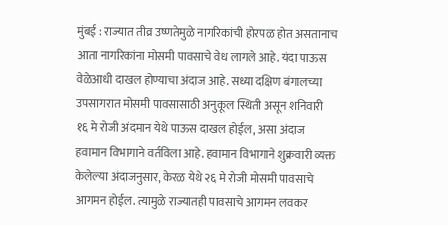मुंबई : राज्यात तीव्र उष्णतेमुळे नागरिकांची होरपळ होत असतानाच आता नागरिकांना मोसमी पावसाचे वेध लागले आहे. यंदा पाऊस वेळेआधी दाखल होण्याचा अंदाज आहे. सध्या दक्षिण बंगालच्या उपसागरात मोसमी पावसासाठी अनुकूल स्थिती असून शनिवारी १६ मे रोजी अंदमान येथे पाऊस दाखल होईल, असा अंदाज हवामान विभागाने वर्तविला आहे. हवामान विभागाने शुक्रवारी व्यक्त केलेल्या अंदाजनुसार, केरळ येथे २६ मे रोजी मोसमी पावसाचे आगमन होईल. त्यामुळे राज्यातही पावसाचे आगमन लवकर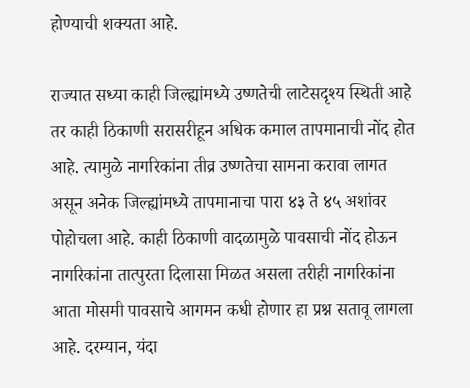होण्याची शक्यता आहे.

राज्यात सध्या काही जिल्ह्यांमध्ये उष्णतेची लाटेसदृश्य स्थिती आहे तर काही ठिकाणी सरासरीहून अधिक कमाल तापमानाची नोंद होत आहे. त्यामुळे नागरिकांना तीव्र उष्णतेचा सामना करावा लागत असून अनेक जिल्ह्यांमध्ये तापमानाचा पारा ४३ ते ४५ अशांवर पोहोचला आहे. काही ठिकाणी वादळामुळे पावसाची नोंद होऊन नागरिकांना तात्पुरता दिलासा मिळत असला तरीही नागरिकांना आता मोसमी पावसाचे आगमन कधी होणार हा प्रश्न सतावू लागला आहे. दरम्यान, यंदा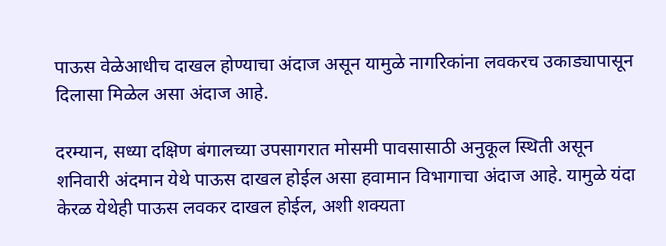पाऊस वेळेआधीच दाखल होण्याचा अंदाज असून यामुळे नागरिकांना लवकरच उकाड्यापासून दिलासा मिळेल असा अंदाज आहे.

दरम्यान, सध्या दक्षिण बंगालच्या उपसागरात मोसमी पावसासाठी अनुकूल स्थिती असून शनिवारी अंदमान येथे पाऊस दाखल होईल असा हवामान विभागाचा अंदाज आहे. यामुळे यंदा केरळ येथेही पाऊस लवकर दाखल होईल, अशी शक्यता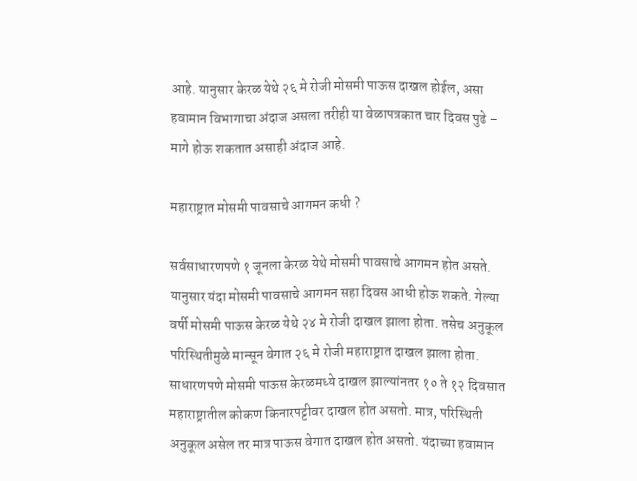आहे. यानुसार केरळ येथे २६ मे रोजी मोसमी पाऊस दाखल होईल, असा हवामान विभागाचा अंदाज असला तरीही या वेळापत्रकात चार दिवस पुढे – मागे होऊ शकतात असाही अंदाज आहे.

महाराष्ट्रात मोसमी पावसाचे आगमन कधी ?

सर्वसाधारणपणे १ जूनला केरळ येथे मोसमी पावसाचे आगमन होत असते. यानुसार यंदा मोसमी पावसाचे आगमन सहा दिवस आधी होऊ शकते. गेल्या वर्षी मोसमी पाऊस केरळ येथे २४ मे रोजी दाखल झाला होता. तसेच अनुकूल परिस्थितीमुळे मान्सून वेगात २६ मे रोजी महाराष्ट्रात दाखल झाला होता. साधारणपणे मोसमी पाऊस केरळमध्ये दाखल झाल्यांनतर १० ते १२ दिवसात महाराष्ट्रातील कोकण किनारपट्टीवर दाखल होत असतो. मात्र, परिस्थिती अनुकूल असेल तर मात्र पाऊस वेगात दाखल होत असतो. यंदाच्या हवामान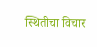स्थितीचा विचार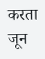करता जून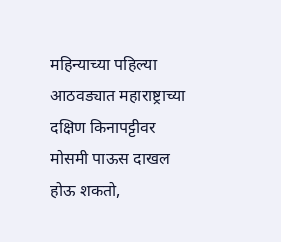महिन्याच्या पहिल्या आठवड्यात महाराष्ट्राच्या दक्षिण किनापट्टीवर मोसमी पाऊस दाखल होऊ शकतो,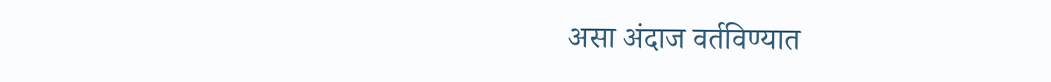असा अंदाज वर्तविण्यात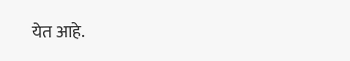येत आहे.